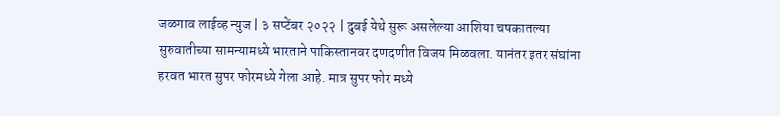जळगाव लाईव्ह न्युज | ३ सप्टेंबर २०२२ | दुबई येथे सुरू असलेल्या आशिया चषकातल्या सुरुवातीच्या सामन्यामध्ये भारताने पाकिस्तानवर दणदणीत विजय मिळवला. यानंतर इतर संघांना हरवत भारत सुपर फोरमध्ये गेला आहे. मात्र सुपर फोर मध्ये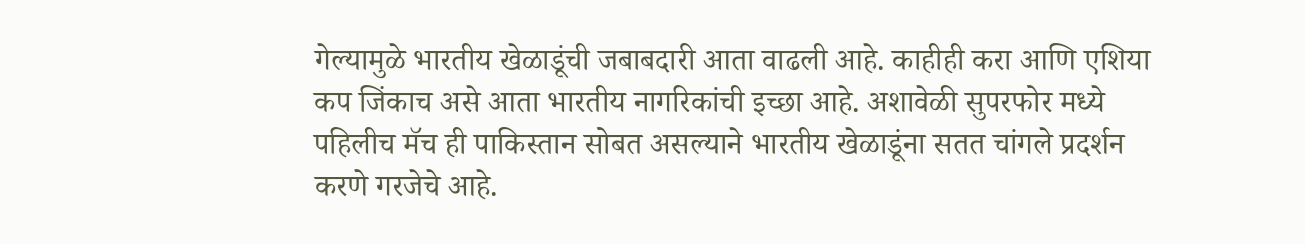गेल्यामुळे भारतीय खेळाडूंची जबाबदारी आता वाढली आहे. काहीही करा आणि एशिया कप जिंकाच असे आता भारतीय नागरिकांची इच्छा आहे. अशावेळी सुपरफोर मध्ये पहिलीच मॅच ही पाकिस्तान सोबत असल्याने भारतीय खेळाडूंना सतत चांगले प्रदर्शन करणे गरजेचे आहे.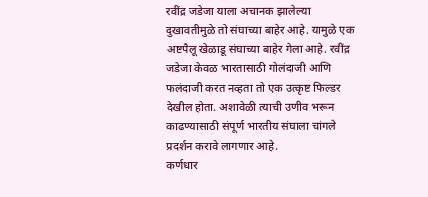रवींद्र जडेजा याला अचानक झालेल्या दुखावतीमुळे तो संघाच्या बाहेर आहे. यामुळे एक अष्टपैलू खेळाडू संघाच्या बाहेर गेला आहे. रवींद्र जडेजा केवळ भारतासाठी गोलंदाजी आणि फलंदाजी करत नव्हता तो एक उत्कृष्ट फिल्डर देखील होता. अशावेळी त्याची उणीव भरून काढण्यासाठी संपूर्ण भारतीय संघाला चांगले प्रदर्शन करावे लागणार आहे.
कर्णधार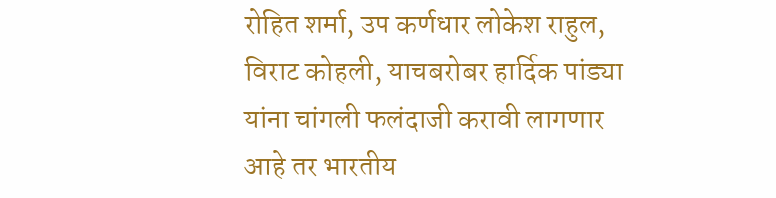रोहित शर्मा, उप कर्णधार लोकेश राहुल, विराट कोहली, याचबरोबर हार्दिक पांड्या यांना चांगली फलंदाजी करावी लागणार आहे तर भारतीय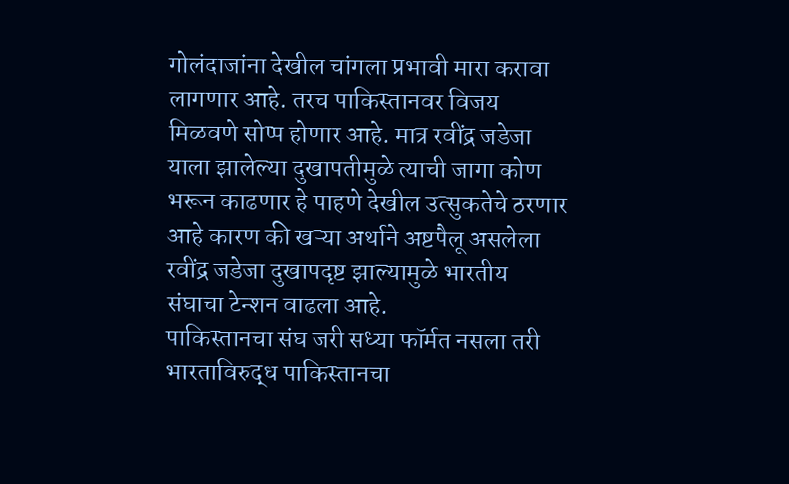गोलंदाजांना देखील चांगला प्रभावी मारा करावा लागणार आहे. तरच पाकिस्तानवर विजय मिळवणे सोप्प होणार आहे. मात्र रवींद्र जडेजा याला झालेल्या दुखापतीमुळे त्याची जागा कोण भरून काढणार हे पाहणे देखील उत्सुकतेचे ठरणार आहे कारण की खऱ्या अर्थाने अष्टपैलू असलेला रवींद्र जडेजा दुखापदृष्ट झाल्यामुळे भारतीय संघाचा टेन्शन वाढला आहे.
पाकिस्तानचा संघ जरी सध्या फॉर्मत नसला तरी भारताविरुद्ध पाकिस्तानचा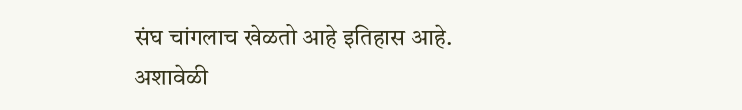संघ चांगलाच खेळतो आहे इतिहास आहे. अशावेळी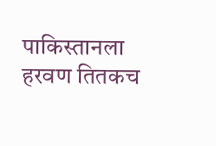पाकिस्तानला हरवण तितकच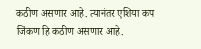कठीण असणार आहे. त्यानंतर एशिया कप जिंकण हि कठीण असणार आहे.